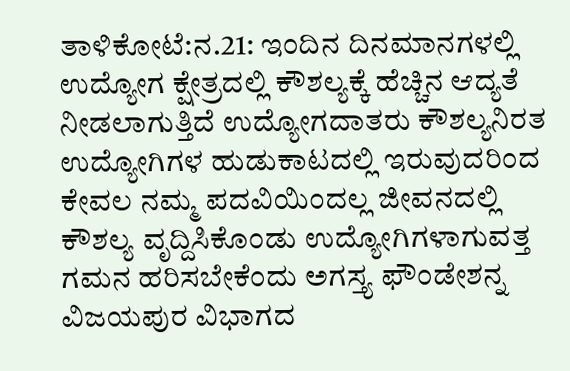ತಾಳಿಕೋಟೆ:ನ.21: ಇಂದಿನ ದಿನಮಾನಗಳಲ್ಲಿ ಉದ್ಯೋಗ ಕ್ಷೇತ್ರದಲ್ಲಿ ಕೌಶಲ್ಯಕ್ಕೆ ಹೆಚ್ಚಿನ ಆದ್ಯತೆ ನೀಡಲಾಗುತ್ತಿದೆ ಉದ್ಯೋಗದಾತರು ಕೌಶಲ್ಯನಿರತ ಉದ್ಯೋಗಿಗಳ ಹುಡುಕಾಟದಲ್ಲಿ ಇರುವುದರಿಂದ ಕೇವಲ ನಮ್ಮ ಪದವಿಯಿಂದಲ್ಲ ಜೀವನದಲ್ಲಿ ಕೌಶಲ್ಯ ವೃದ್ದಿಸಿಕೊಂಡು ಉದ್ಯೋಗಿಗಳಾಗುವತ್ತ ಗಮನ ಹರಿಸಬೇಕೆಂದು ಅಗಸ್ತ್ಯ ಫೌಂಡೇಶನ್ನ ವಿಜಯಪುರ ವಿಭಾಗದ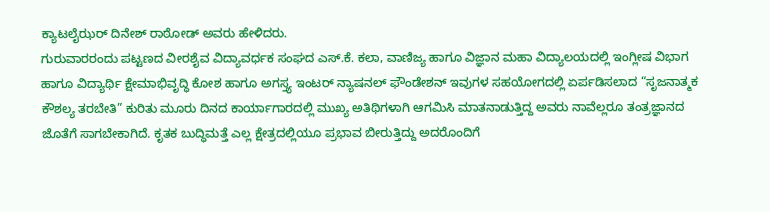ಕ್ಯಾಟಲೈಝರ್ ದಿನೇಶ್ ರಾಠೋಡ್ ಅವರು ಹೇಳಿದರು.
ಗುರುವಾರರಂದು ಪಟ್ಟಣದ ವೀರಶೈವ ವಿದ್ಯಾವರ್ಧಕ ಸಂಘದ ಎಸ್.ಕೆ. ಕಲಾ, ವಾಣಿಜ್ಯ ಹಾಗೂ ವಿಜ್ಞಾನ ಮಹಾ ವಿದ್ಯಾಲಯದಲ್ಲಿ ಇಂಗ್ಲೀಷ ವಿಭಾಗ ಹಾಗೂ ವಿದ್ಯಾರ್ಥಿ ಕ್ಷೇಮಾಭಿವೃದ್ಧಿ ಕೋಶ ಹಾಗೂ ಅಗಸ್ತ್ಯ ಇಂಟರ್ ನ್ಯಾಷನಲ್ ಫೌಂಡೇಶನ್ ಇವುಗಳ ಸಹಯೋಗದಲ್ಲಿ ಏರ್ಪಡಿಸಲಾದ “ಸೃಜನಾತ್ಮಕ ಕೌಶಲ್ಯ ತರಬೇತಿ” ಕುರಿತು ಮೂರು ದಿನದ ಕಾರ್ಯಾಗಾರದಲ್ಲಿ ಮುಖ್ಯ ಅತಿಥಿಗಳಾಗಿ ಆಗಮಿಸಿ ಮಾತನಾಡುತ್ತಿದ್ದ ಅವರು ನಾವೆಲ್ಲರೂ ತಂತ್ರಜ್ಞಾನದ ಜೊತೆಗೆ ಸಾಗಬೇಕಾಗಿದೆ. ಕೃತಕ ಬುದ್ಧಿಮತ್ತೆ ಎಲ್ಲ ಕ್ಷೇತ್ರದಲ್ಲಿಯೂ ಪ್ರಭಾವ ಬೀರುತ್ತಿದ್ದು ಅದರೊಂದಿಗೆ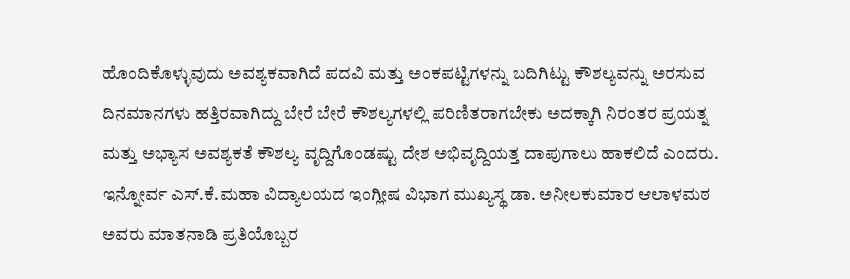ಹೊಂದಿಕೊಳ್ಳುವುದು ಅವಶ್ಯಕವಾಗಿದೆ ಪದವಿ ಮತ್ತು ಅಂಕಪಟ್ಟಿಗಳನ್ನು ಬದಿಗಿಟ್ಟು ಕೌಶಲ್ಯವನ್ನು ಅರಸುವ ದಿನಮಾನಗಳು ಹತ್ತಿರವಾಗಿದ್ದು ಬೇರೆ ಬೇರೆ ಕೌಶಲ್ಯಗಳಲ್ಲಿ ಪರಿಣಿತರಾಗಬೇಕು ಅದಕ್ಕಾಗಿ ನಿರಂತರ ಪ್ರಯತ್ನ ಮತ್ತು ಅಭ್ಯಾಸ ಅವಶ್ಯಕತೆ ಕೌಶಲ್ಯ ವೃದ್ದಿಗೊಂಡಷ್ಟು ದೇಶ ಅಭಿವೃದ್ದಿಯತ್ತ ದಾಪುಗಾಲು ಹಾಕಲಿದೆ ಎಂದರು.
ಇನ್ನೋರ್ವ ಎಸ್.ಕೆ.ಮಹಾ ವಿದ್ಯಾಲಯದ ಇಂಗ್ಲೀಷ ವಿಭಾಗ ಮುಖ್ಯಸ್ಥ ಡಾ. ಅನೀಲಕುಮಾರ ಆಲಾಳಮಠ ಅವರು ಮಾತನಾಡಿ ಪ್ರತಿಯೊಬ್ಬರ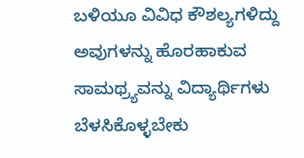ಬಳಿಯೂ ವಿವಿಧ ಕೌಶಲ್ಯಗಳಿದ್ದು ಅವುಗಳನ್ನು ಹೊರಹಾಕುವ ಸಾಮಥ್ರ್ಯವನ್ನು ವಿದ್ಯಾರ್ಥಿಗಳು ಬೆಳಸಿಕೊಳ್ಳಬೇಕು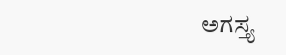ಅಗಸ್ತ್ಯ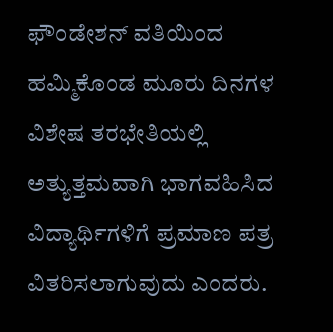ಫೌಂಡೇಶನ್ ವತಿಯಿಂದ ಹಮ್ಮಿಕೊಂಡ ಮೂರು ದಿನಗಳ ವಿಶೇಷ ತರಭೇತಿಯಲ್ಲಿ ಅತ್ಯುತ್ತಮವಾಗಿ ಭಾಗವಹಿಸಿದ ವಿದ್ಯಾರ್ಥಿಗಳಿಗೆ ಪ್ರಮಾಣ ಪತ್ರ ವಿತರಿಸಲಾಗುವುದು ಎಂದರು.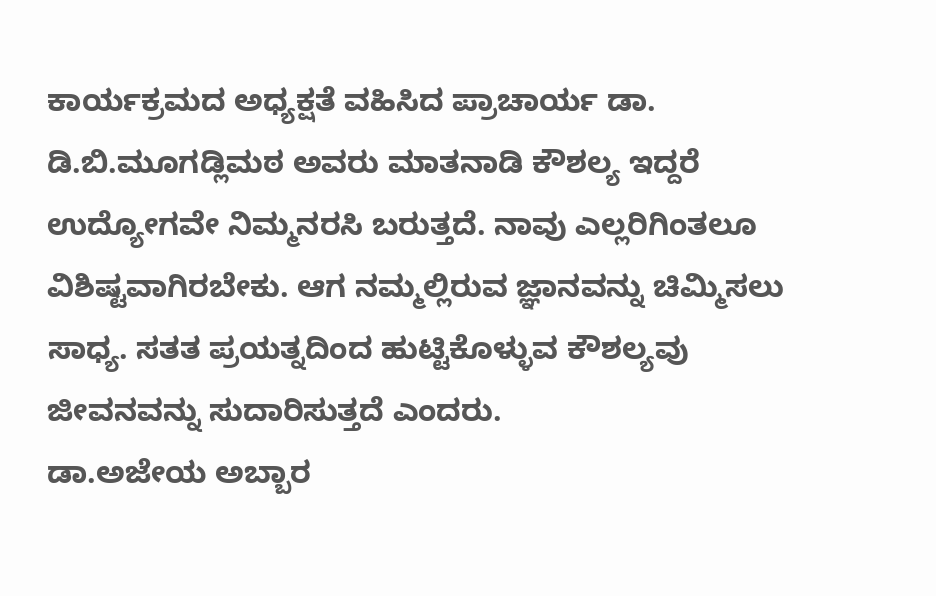ಕಾರ್ಯಕ್ರಮದ ಅಧ್ಯಕ್ಷತೆ ವಹಿಸಿದ ಪ್ರಾಚಾರ್ಯ ಡಾ. ಡಿ.ಬಿ.ಮೂಗಡ್ಲಿಮಠ ಅವರು ಮಾತನಾಡಿ ಕೌಶಲ್ಯ ಇದ್ದರೆ ಉದ್ಯೋಗವೇ ನಿಮ್ಮನರಸಿ ಬರುತ್ತದೆ. ನಾವು ಎಲ್ಲರಿಗಿಂತಲೂ ವಿಶಿಷ್ಟವಾಗಿರಬೇಕು. ಆಗ ನಮ್ಮಲ್ಲಿರುವ ಜ್ಞಾನವನ್ನು ಚಿಮ್ಮಿಸಲು ಸಾಧ್ಯ. ಸತತ ಪ್ರಯತ್ನದಿಂದ ಹುಟ್ಟಿಕೊಳ್ಳುವ ಕೌಶಲ್ಯವು ಜೀವನವನ್ನು ಸುದಾರಿಸುತ್ತದೆ ಎಂದರು.
ಡಾ.ಅಜೇಯ ಅಬ್ಬಾರ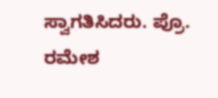ಸ್ವಾಗತಿಸಿದರು. ಪ್ರೊ. ರಮೇಶ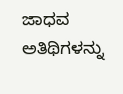ಜಾಧವ ಅತಿಥಿಗಳನ್ನು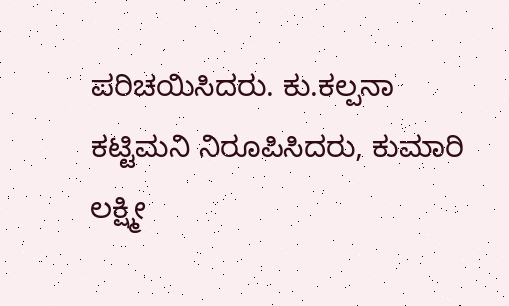ಪರಿಚಯಿಸಿದರು. ಕು.ಕಲ್ಪನಾ ಕಟ್ಟಿಮನಿ ನಿರೂಪಿಸಿದರು, ಕುಮಾರಿ ಲಕ್ಷ್ಮೀ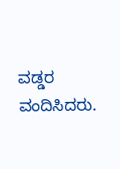ವಡ್ಡರ ವಂದಿಸಿದರು.